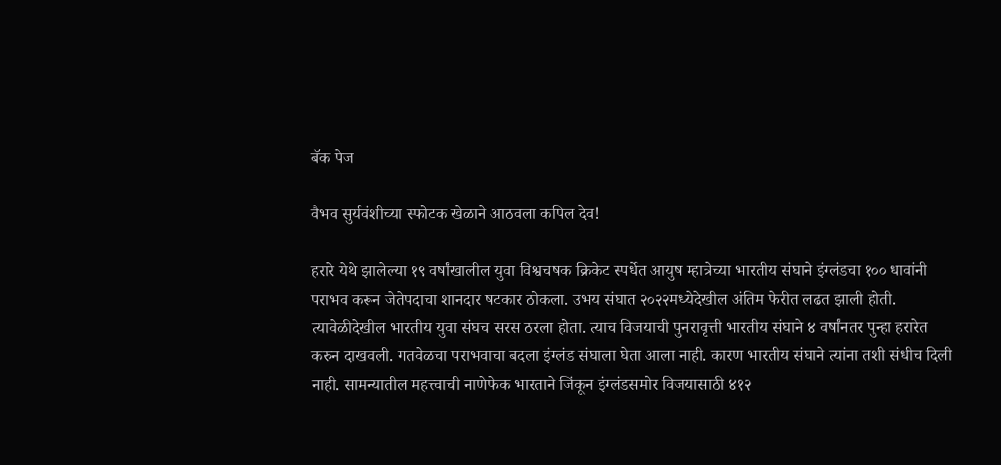बॅक पेज

वैभव सुर्यवंशीच्या स्फोटक खेळाने आठवला कपिल देव!

हरारे येथे झालेल्या १९ वर्षांखालील युवा विश्वचषक क्रिकेट स्पर्धेत‌ आयुष म्हात्रेच्या भारतीय संघाने इंग्लंड‌चा १०० धावांनी पराभव करून जेतेपदाचा शानदार षटकार ठोकला. उभय संघात २०२२मध्येदेखील अंतिम फेरीत लढत झाली होती. त्यावेळीदेखील भारतीय युवा संघच सरस ठरला होता. त्याच विजयाची पुनरावृत्ती भारतीय संघाने ४ वर्षांनतर पुन्हा हरारेत करुन दाखवली. गतवेळचा पराभवाचा बदला इंग्लंड‌ संघाला घेता आला नाही. कारण भारतीय संघाने त्यांना तशी संधीच दिली नाही. सामन्यातील महत्त्वाची नाणेफेक भारताने‌ जिंकून इंग्लंड‌समोर विजयासाठी ४१२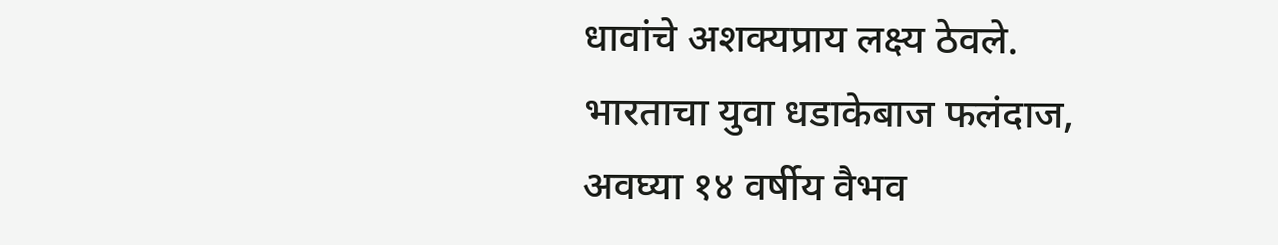धावांचे अशक्यप्राय लक्ष्य ठेवले. भारताचा युवा धडाकेबाज फलंदाज, अवघ्या १४ वर्षीय वैभव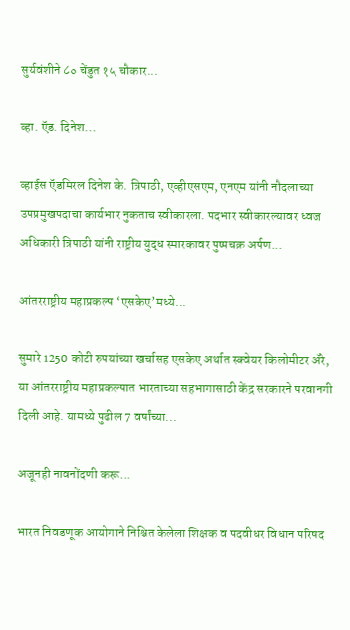सुर्यवंशीने ८० चेंडुत १५ चौकार...

व्हा. ऍड. दिनेश...

व्हाईस ऍडमिरल दिनेश के. त्रिपाठी, एव्हीएसएम, एनएम यांनी नौदलाच्या उपप्रमुखपदाचा कार्यभार नुकताच स्वीकारला. पदभार स्वीकारल्यावर ध्वज अधिकारी त्रिपाठी यांनी राष्ट्रीय युद्ध स्मारकावर पुष्पचक्र अर्पण...

आंतरराष्ट्रीय महाप्रकल्प ‘एसकेए’मध्ये...

सुमारे 1250 कोटी रुपयांच्या खर्चासह एसकेए अर्थात स्क्वेयर किलोमीटर ॲरे, या आंतरराष्ट्रीय महाप्रकल्पात भारताच्या सहभागासाठी केंद्र सरकारने परवानगी दिली आहे. यामध्ये पुढील 7 वर्षांच्या...

अजूनही नावनोंदणी करू...

भारत निवडणूक आयोगाने निश्चित केलेला शिक्षक व पदवीधर विधान परिषद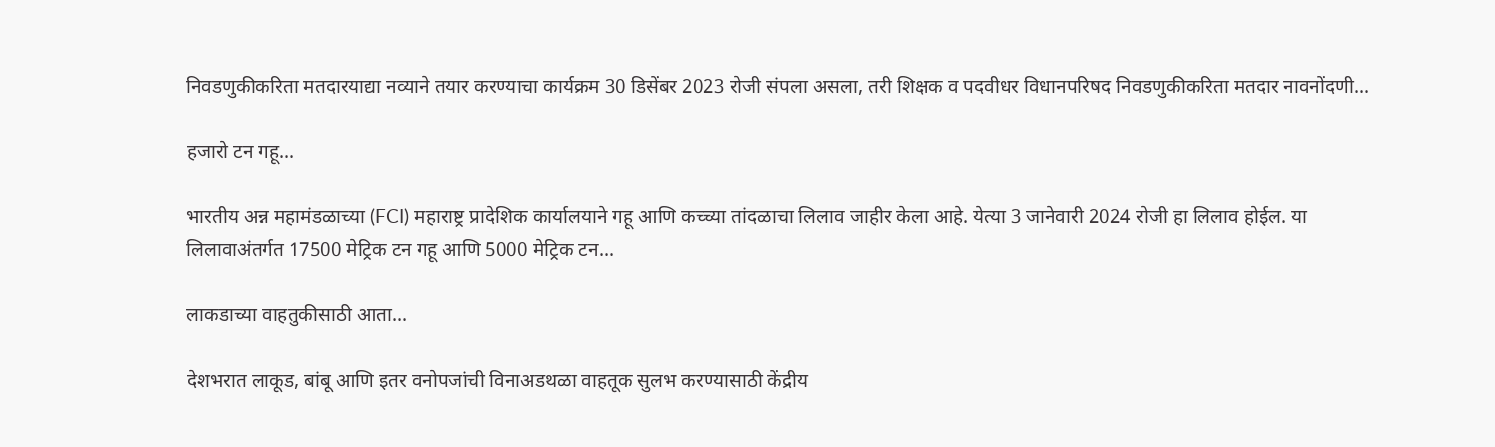निवडणुकीकरिता मतदारयाद्या नव्याने तयार करण्याचा कार्यक्रम 30 डिसेंबर 2023 रोजी संपला असला, तरी शिक्षक व पदवीधर विधानपरिषद निवडणुकीकरिता मतदार नावनोंदणी...

हजारो टन गहू...

भारतीय अन्न महामंडळाच्या (FCI) महाराष्ट्र प्रादेशिक कार्यालयाने गहू आणि कच्च्या तांदळाचा लिलाव जाहीर केला आहे. येत्या 3 जानेवारी 2024 रोजी हा लिलाव होईल. या लिलावाअंतर्गत 17500 मेट्रिक टन गहू आणि 5000 मेट्रिक टन...

लाकडाच्या वाहतुकीसाठी आता...

देशभरात लाकूड, बांबू आणि इतर वनोपजांची विनाअडथळा वाहतूक सुलभ करण्यासाठी केंद्रीय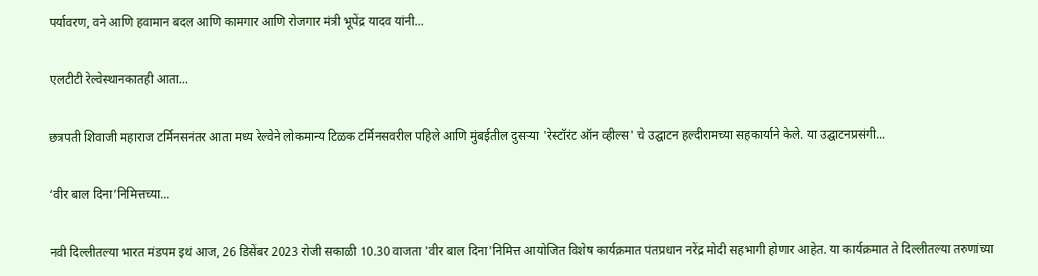पर्यावरण, वने आणि हवामान बदल आणि कामगार आणि रोजगार मंत्री भूपेंद्र यादव यांनी...

एलटीटी रेल्वेस्थानकातही आता...

छत्रपती शिवाजी महाराज टर्मिनसनंतर आता मध्य रेल्वेने लोकमान्य टिळक टर्मिनसवरील पहिले आणि मुंबईतील दुसऱ्या 'रेस्टॉरंट ऑन व्हील्स' चे उद्घाटन हल्दीरामच्या सहकार्याने केले. या उद्घाटनप्रसंगी...

‘वीर बाल दिना’निमित्तच्या...

नवी दिल्लीतल्या भारत मंडपम इथं आज, 26 डिसेंबर 2023 रोजी सकाळी 10.30 वाजता 'वीर बाल दिना'निमित्त आयोजित विशेष कार्यक्रमात पंतप्रधान नरेंद्र मोदी सहभागी होणार आहेत. या कार्यक्रमात ते दिल्लीतल्या तरुणांच्या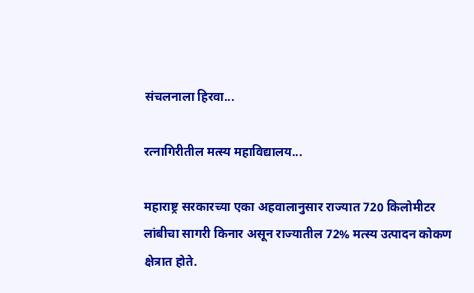संचलनाला हिरवा...

रत्नागिरीतील मत्स्य महाविद्यालय...

महाराष्ट्र सरकारच्या एका अहवालानुसार राज्यात 720 किलोमीटर लांबीचा सागरी किनार असून राज्यातील 72% मत्स्य उत्पादन कोकण क्षेत्रात होते.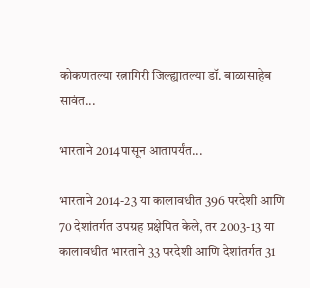कोकणतल्या रत्नागिरी जिल्ह्यातल्या डॉ. बाळासाहेब सावंत...

भारताने 2014पासून आतापर्यंत...

भारताने 2014-23 या कालावधीत 396 परदेशी आणि 70 देशांतर्गत उपग्रह प्रक्षेपित केले, तर 2003-13 या कालावधीत भारताने 33 परदेशी आणि देशांतर्गत 31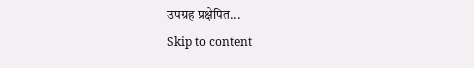उपग्रह प्रक्षेपित...
Skip to content